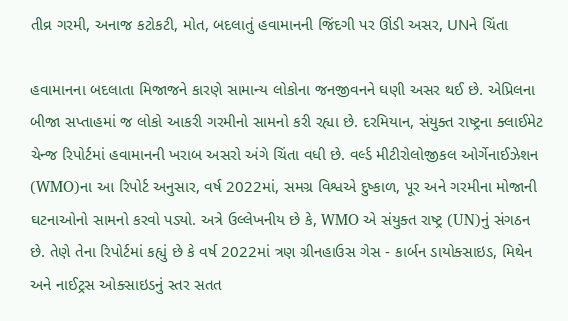તીવ્ર ગરમી, અનાજ કટોકટી, મોત, બદલાતું હવામાનની જિંદગી પર ઊંડી અસર, UNને ચિંતા

હવામાનના બદલાતા મિજાજને કારણે સામાન્ય લોકોના જનજીવનને ઘણી અસર થઈ છે. એપ્રિલના બીજા સપ્તાહમાં જ લોકો આકરી ગરમીનો સામનો કરી રહ્યા છે. દરમિયાન, સંયુક્ત રાષ્ટ્રના ક્લાઈમેટ ચેન્જ રિપોર્ટમાં હવામાનની ખરાબ અસરો અંગે ચિંતા વધી છે. વર્લ્ડ મીટીરોલોજીકલ ઓર્ગેનાઈઝેશન (WMO)ના આ રિપોર્ટ અનુસાર, વર્ષ 2022માં, સમગ્ર વિશ્વએ દુષ્કાળ, પૂર અને ગરમીના મોજાની ઘટનાઓનો સામનો કરવો પડ્યો. અત્રે ઉલ્લેખનીય છે કે, WMO એ સંયુક્ત રાષ્ટ્ર (UN)નું સંગઠન છે. તેણે તેના રિપોર્ટમાં કહ્યું છે કે વર્ષ 2022માં ત્રણ ગ્રીનહાઉસ ગેસ - કાર્બન ડાયોક્સાઇડ, મિથેન અને નાઈટ્રસ ઓક્સાઇડનું સ્તર સતત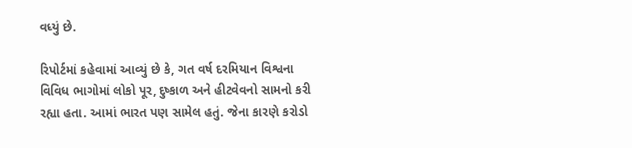વધ્યું છે.

રિપોર્ટમાં કહેવામાં આવ્યું છે કે, ગત વર્ષ દરમિયાન વિશ્વના વિવિધ ભાગોમાં લોકો પૂર, દુષ્કાળ અને હીટવેવનો સામનો કરી રહ્યા હતા. આમાં ભારત પણ સામેલ હતું. જેના કારણે કરોડો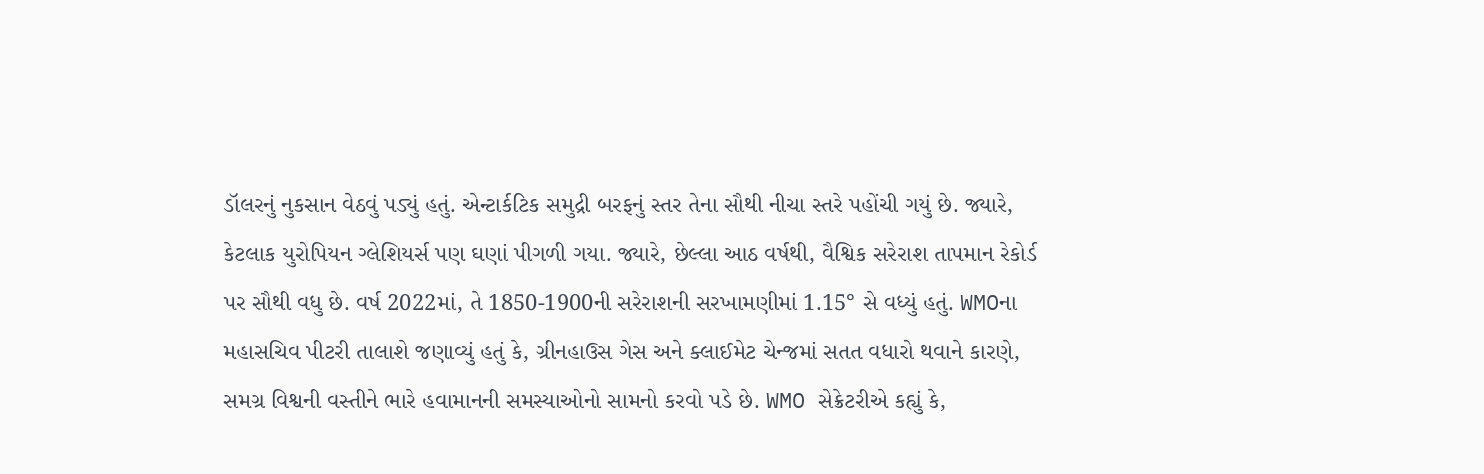ડૉલરનું નુકસાન વેઠવું પડ્યું હતું. એન્ટાર્કટિક સમુદ્રી બરફનું સ્તર તેના સૌથી નીચા સ્તરે પહોંચી ગયું છે. જ્યારે, કેટલાક યુરોપિયન ગ્લેશિયર્સ પણ ઘણાં પીગળી ગયા. જ્યારે, છેલ્લા આઠ વર્ષથી, વૈશ્વિક સરેરાશ તાપમાન રેકોર્ડ પર સૌથી વધુ છે. વર્ષ 2022માં, તે 1850-1900ની સરેરાશની સરખામણીમાં 1.15° સે વધ્યું હતું. WMOના મહાસચિવ પીટરી તાલાશે જણાવ્યું હતું કે, ગ્રીનહાઉસ ગેસ અને ક્લાઈમેટ ચેન્જમાં સતત વધારો થવાને કારણે, સમગ્ર વિશ્વની વસ્તીને ભારે હવામાનની સમસ્યાઓનો સામનો કરવો પડે છે. WMO સેક્રેટરીએ કહ્યું કે,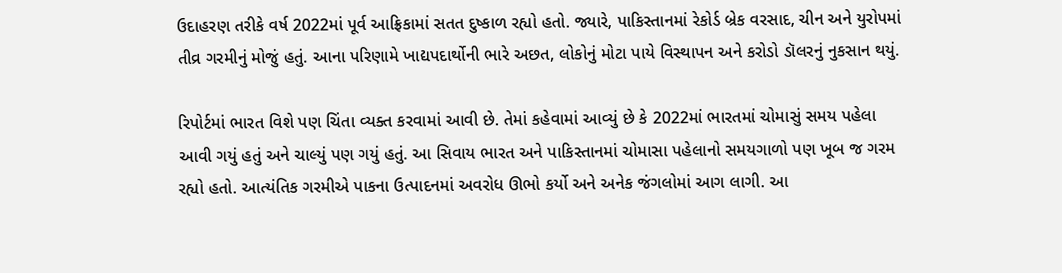ઉદાહરણ તરીકે વર્ષ 2022માં પૂર્વ આફ્રિકામાં સતત દુષ્કાળ રહ્યો હતો. જ્યારે, પાકિસ્તાનમાં રેકોર્ડ બ્રેક વરસાદ, ચીન અને યુરોપમાં તીવ્ર ગરમીનું મોજું હતું. આના પરિણામે ખાદ્યપદાર્થોની ભારે અછત, લોકોનું મોટા પાયે વિસ્થાપન અને કરોડો ડૉલરનું નુકસાન થયું.

રિપોર્ટમાં ભારત વિશે પણ ચિંતા વ્યક્ત કરવામાં આવી છે. તેમાં કહેવામાં આવ્યું છે કે 2022માં ભારતમાં ચોમાસું સમય પહેલા આવી ગયું હતું અને ચાલ્યું પણ ગયું હતું. આ સિવાય ભારત અને પાકિસ્તાનમાં ચોમાસા પહેલાનો સમયગાળો પણ ખૂબ જ ગરમ રહ્યો હતો. આત્યંતિક ગરમીએ પાકના ઉત્પાદનમાં અવરોધ ઊભો કર્યો અને અનેક જંગલોમાં આગ લાગી. આ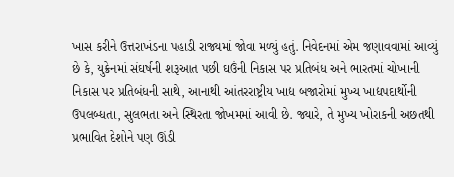ખાસ કરીને ઉત્તરાખંડના પહાડી રાજ્યમાં જોવા મળ્યું હતું. નિવેદનમાં એમ જણાવવામાં આવ્યું છે કે, યુક્રેનમાં સંઘર્ષની શરૂઆત પછી ઘઉંની નિકાસ પર પ્રતિબંધ અને ભારતમાં ચોખાની નિકાસ પર પ્રતિબંધની સાથે, આનાથી આંતરરાષ્ટ્રીય ખાદ્ય બજારોમાં મુખ્ય ખાદ્યપદાર્થોની ઉપલબ્ધતા, સુલભતા અને સ્થિરતા જોખમમાં આવી છે. જ્યારે, તે મુખ્ય ખોરાકની અછતથી પ્રભાવિત દેશોને પણ ઊંડી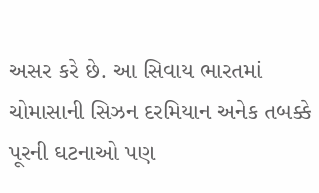અસર કરે છે. આ સિવાય ભારતમાં ચોમાસાની સિઝન દરમિયાન અનેક તબક્કે પૂરની ઘટનાઓ પણ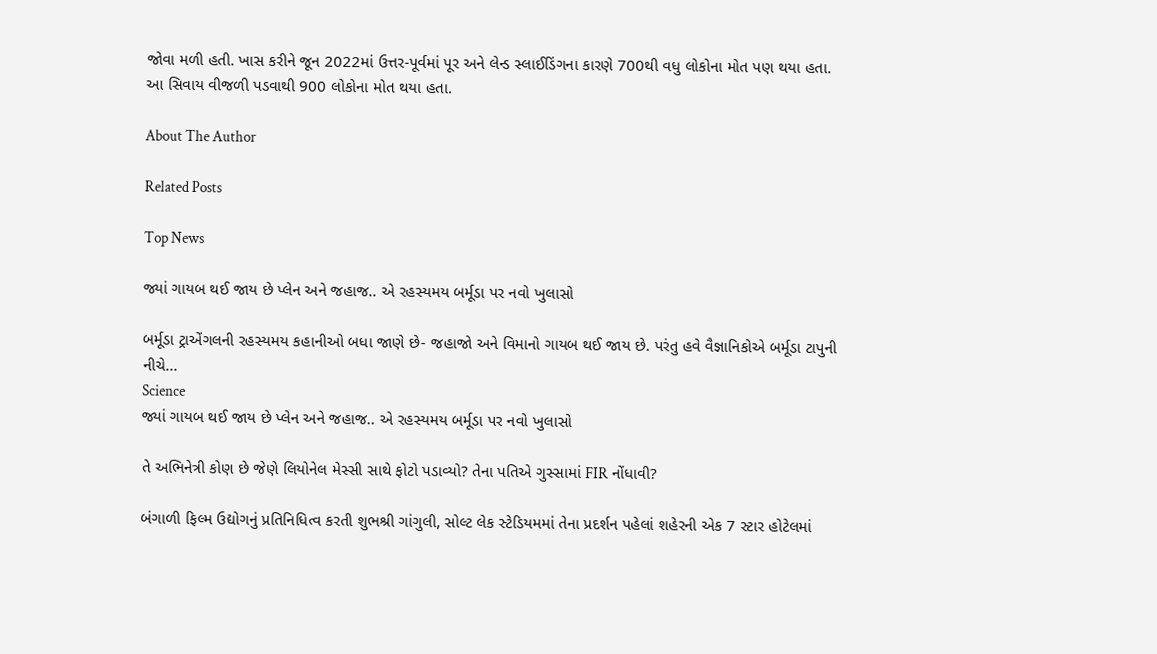જોવા મળી હતી. ખાસ કરીને જૂન 2022માં ઉત્તર-પૂર્વમાં પૂર અને લેન્ડ સ્લાઈડિંગના કારણે 700થી વધુ લોકોના મોત પણ થયા હતા. આ સિવાય વીજળી પડવાથી 900 લોકોના મોત થયા હતા.

About The Author

Related Posts

Top News

જ્યાં ગાયબ થઈ જાય છે પ્લેન અને જહાજ.. એ રહસ્યમય બર્મૂડા પર નવો ખુલાસો

બર્મૂડા ટ્રાએંગલની રહસ્યમય કહાનીઓ બધા જાણે છે- જહાજો અને વિમાનો ગાયબ થઈ જાય છે. પરંતુ હવે વૈજ્ઞાનિકોએ બર્મૂડા ટાપુની નીચે...
Science
જ્યાં ગાયબ થઈ જાય છે પ્લેન અને જહાજ.. એ રહસ્યમય બર્મૂડા પર નવો ખુલાસો

તે અભિનેત્રી કોણ છે જેણે લિયોનેલ મેસ્સી સાથે ફોટો પડાવ્યો? તેના પતિએ ગુસ્સામાં FIR નોંધાવી?

બંગાળી ફિલ્મ ઉદ્યોગનું પ્રતિનિધિત્વ કરતી શુભશ્રી ગાંગુલી, સોલ્ટ લેક સ્ટેડિયમમાં તેના પ્રદર્શન પહેલાં શહેરની એક 7 સ્ટાર હોટેલમાં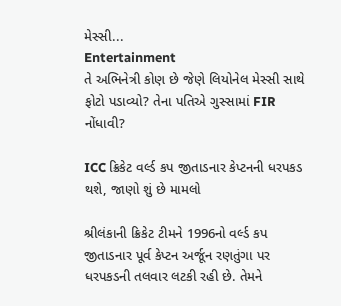મેસ્સી...
Entertainment
તે અભિનેત્રી કોણ છે જેણે લિયોનેલ મેસ્સી સાથે ફોટો પડાવ્યો? તેના પતિએ ગુસ્સામાં FIR નોંધાવી?

ICC ક્રિકેટ વર્લ્ડ કપ જીતાડનાર કેપ્ટનની ધરપકડ થશે, જાણો શું છે મામલો

શ્રીલંકાની ક્રિકેટ ટીમને 1996નો વર્લ્ડ કપ જીતાડનાર પૂર્વ કેપ્ટન અર્જૂન રણતુંગા પર ધરપકડની તલવાર લટકી રહી છે. તેમને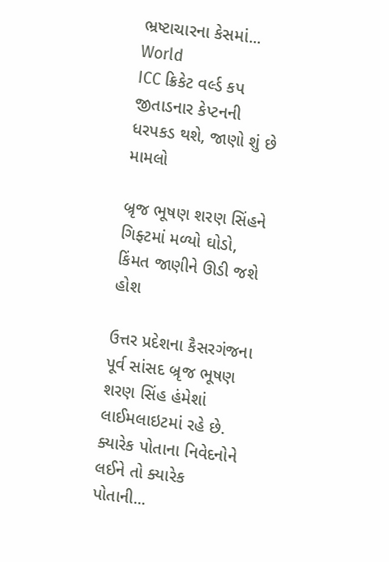ભ્રષ્ટાચારના કેસમાં...
World
ICC ક્રિકેટ વર્લ્ડ કપ જીતાડનાર કેપ્ટનની ધરપકડ થશે, જાણો શું છે મામલો

બ્રૃજ ભૂષણ શરણ સિંહને ગિફ્ટમાં મળ્યો ઘોડો, કિંમત જાણીને ઊડી જશે હોશ

ઉત્તર પ્રદેશના કૈસરગંજના પૂર્વ સાંસદ બ્રૃજ ભૂષણ શરણ સિંહ હંમેશાં લાઈમલાઇટમાં રહે છે. ક્યારેક પોતાના નિવેદનોને લઈને તો ક્યારેક પોતાની...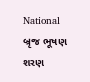National
બ્રૃજ ભૂષણ શરણ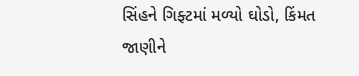સિંહને ગિફ્ટમાં મળ્યો ઘોડો, કિંમત જાણીને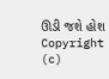ઊડી જશે હોશ
Copyright (c)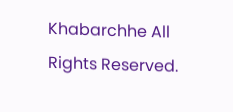Khabarchhe All Rights Reserved.